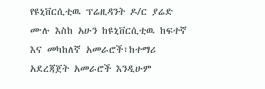የዩኒቨርሲቲዉ ፕሬዚዳንት ዶ/ር ያሬድ ሙሉ እስከ አሁን ከዩኒቨርሲቲዉ ከፍተኛ እና መካከለኛ አመራሮች፣ከተማሪ አደረጃጀት አመራሮች እንዲሁም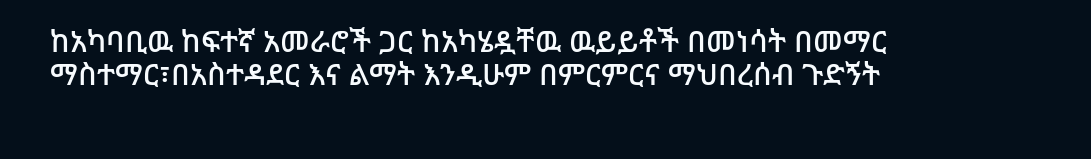ከአካባቢዉ ከፍተኛ አመራሮች ጋር ከአካሄዷቸዉ ዉይይቶች በመነሳት በመማር ማስተማር፣በአስተዳደር እና ልማት እንዲሁም በምርምርና ማህበረሰብ ጉድኝት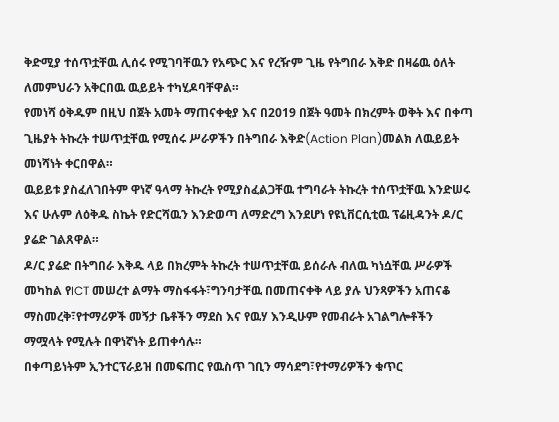ቅድሚያ ተሰጥቷቸዉ ሊሰሩ የሚገባቸዉን የአጭር እና የረዥም ጊዜ የትግበራ እቅድ በዛሬዉ ዕለት ለመምህራን አቅርበዉ ዉይይት ተካሂዶባቸዋል።
የመነሻ ዕቅዱም በዚህ በጀት አመት ማጠናቀቂያ እና በ2019 በጀት ዓመት በክረምት ወቅት እና በቀጣ ጊዜያት ትኩረት ተሠጥቷቸዉ የሚሰሩ ሥራዎችን በትግበራ እቅድ(Action Plan)መልክ ለዉይይት መነሻነት ቀርበዋል።
ዉይይቱ ያስፈለገበትም ዋነኛ ዓላማ ትኩረት የሚያስፈልጋቸዉ ተግባራት ትኩረት ተሰጥቷቸዉ እንድሠሩ እና ሁሉም ለዕቅዱ ስኬት የድርሻዉን እንድወጣ ለማድረግ እንደሆነ የዩኒቨርሲቲዉ ፕሬዚዳንት ዶ/ር ያሬድ ገልጸዋል።
ዶ/ር ያሬድ በትግበራ እቅዱ ላይ በክረምት ትኩረት ተሠጥቷቸዉ ይሰራሉ ብለዉ ካነሷቸዉ ሥራዎች መካከል የICT መሠረተ ልማት ማስፋፋት፣ግንባታቸዉ በመጠናቀቅ ላይ ያሉ ህንጻዎችን አጠናቆ ማስመረቅ፣የተማሪዎች መኝታ ቤቶችን ማደስ እና የዉሃ እንዲሁም የመብራት አገልግሎቶችን ማሟላት የሚሉት በዋነኛነት ይጠቀሳሉ።
በቀጣይነትም ኢንተርፕራይዝ በመፍጠር የዉስጥ ገቢን ማሳደግ፣የተማሪዎችን ቁጥር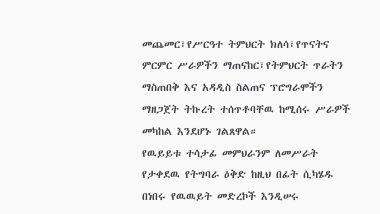መጨመር፣የሥርዓተ ትምህርት ክለሳ፣የጥናትና ምርምር ሥራዎችን ማጠናከር፣የትምህርት ጥራትን ማስጠበቅ እና አዳዲስ ስልጠና ፕሮግራሞችን ማዘጋጀት ትኩረት ተሰጥቶባቸዉ ከሚሰሩ ሥራዎች መካከል እንደሆኑ ገልጸዋል።
የዉይይቱ ተሳታፊ መምህራንም ለመሥራት የታቀደዉ የትግባራ ዕቅድ ከዚህ በፊት ሲካሄዱ በነበሩ የዉዉይት መድረኮች እንዲሠሩ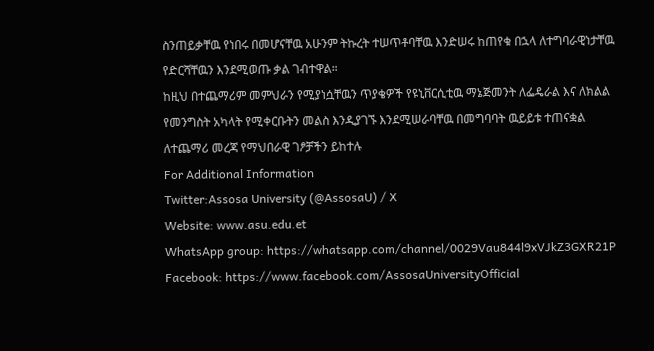ስንጠይቃቸዉ የነበሩ በመሆናቸዉ አሁንም ትኩረት ተሠጥቶባቸዉ እንድሠሩ ከጠየቁ በኋላ ለተግባራዊነታቸዉ የድርሻቸዉን እንደሚወጡ ቃል ገብተዋል።
ከዚህ በተጨማሪም መምህራን የሚያነሷቸዉን ጥያቄዎች የዩኒቨርሲቲዉ ማኔጅመንት ለፌዴራል እና ለክልል የመንግስት አካላት የሚቀርቡትን መልስ እንዲያገኙ እንደሚሠራባቸዉ በመግባባት ዉይይቱ ተጠናቋል
ለተጨማሪ መረጃ የማህበራዊ ገፆቻችን ይከተሉ
For Additional Information
Twitter:Assosa University (@AssosaU) / X
Website: www.asu.edu.et
WhatsApp group: https://whatsapp.com/channel/0029Vau844l9xVJkZ3GXR21P
Facebook: https://www.facebook.com/AssosaUniversityOfficial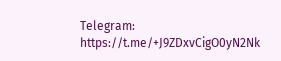Telegram: https://t.me/+J9ZDxvCigO0yN2Nk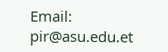Email: pir@asu.edu.et